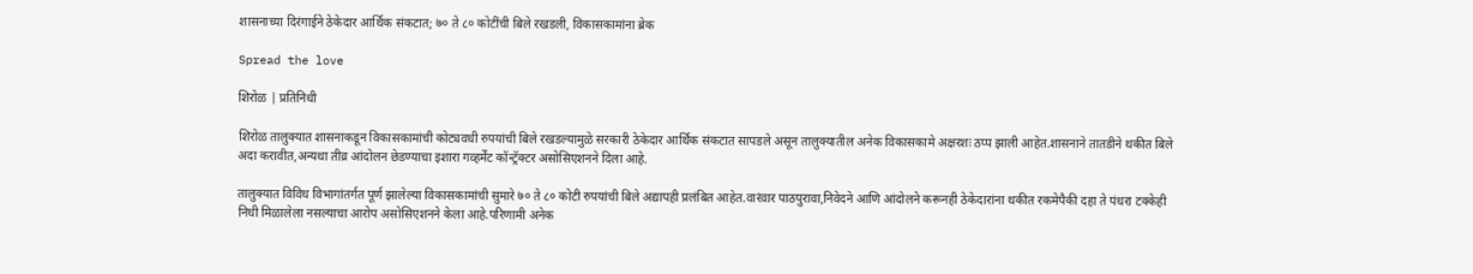शासनाच्या दिरंगाईने ठेकेदार आर्थिक संकटात; ७० ते ८० कोटींची बिले रखडली, विकासकामांना ब्रेक

Spread the love

शिरोळ | प्रतिनिधी

शिरोळ तालुक्यात शासनाकडून विकासकामांची कोट्यवधी रुपयांची बिले रखडल्यामुळे सरकारी ठेकेदार आर्थिक संकटात सापडले असून तालुक्यातील अनेक विकासकामे अक्षरशः ठप्प झाली आहेत.शासनाने तातडीने थकीत बिले अदा करावीत,अन्यथा तीव्र आंदोलन छेडण्याचा इशारा गव्हर्मेंट कॉन्ट्रॅक्टर असोसिएशनने दिला आहे.

तालुक्यात विविध विभागांतर्गत पूर्ण झालेल्या विकासकामांची सुमारे ७० ते ८० कोटी रुपयांची बिले अद्यापही प्रलंबित आहेत.वारंवार पाठपुरावा,निवेदने आणि आंदोलने करूनही ठेकेदारांना थकीत रकमेपैकी दहा ते पंधरा टक्केही निधी मिळालेला नसल्याचा आरोप असोसिएशनने केला आहे.परिणामी अनेक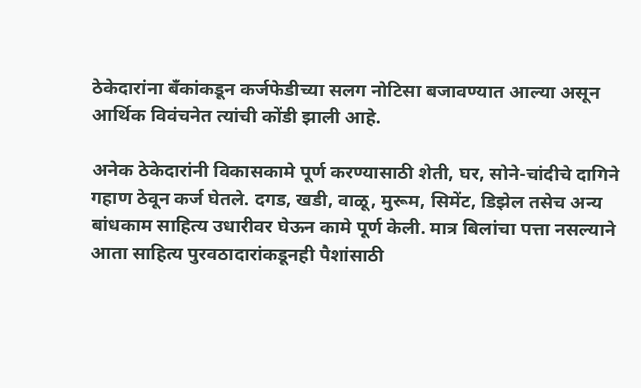ठेकेदारांना बँकांकडून कर्जफेडीच्या सलग नोटिसा बजावण्यात आल्या असून आर्थिक विवंचनेत त्यांची कोंडी झाली आहे.

अनेक ठेकेदारांनी विकासकामे पूर्ण करण्यासाठी शेती, घर, सोने-चांदीचे दागिने गहाण ठेवून कर्ज घेतले. दगड, खडी, वाळू, मुरूम, सिमेंट, डिझेल तसेच अन्य बांधकाम साहित्य उधारीवर घेऊन कामे पूर्ण केली. मात्र बिलांचा पत्ता नसल्याने आता साहित्य पुरवठादारांकडूनही पैशांसाठी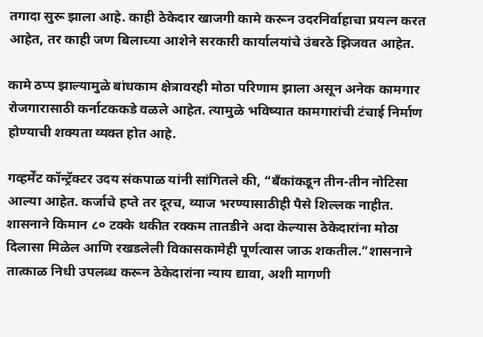तगादा सुरू झाला आहे. काही ठेकेदार खाजगी कामे करून उदरनिर्वाहाचा प्रयत्न करत आहेत, तर काही जण बिलाच्या आशेने सरकारी कार्यालयांचे उंबरठे झिजवत आहेत.

कामे ठप्प झाल्यामुळे बांधकाम क्षेत्रावरही मोठा परिणाम झाला असून अनेक कामगार रोजगारासाठी कर्नाटककडे वळले आहेत. त्यामुळे भविष्यात कामगारांची टंचाई निर्माण होण्याची शक्यता व्यक्त होत आहे.

गव्हर्मेंट कॉन्ट्रॅक्टर उदय संकपाळ यांनी सांगितले की, “बँकांकडून तीन-तीन नोटिसा आल्या आहेत. कर्जाचे हप्ते तर दूरच, व्याज भरण्यासाठीही पैसे शिल्लक नाहीत. शासनाने किमान ८० टक्के थकीत रक्कम तातडीने अदा केल्यास ठेकेदारांना मोठा दिलासा मिळेल आणि रखडलेली विकासकामेही पूर्णत्वास जाऊ शकतील.”शासनाने तात्काळ निधी उपलब्ध करून ठेकेदारांना न्याय द्यावा, अशी मागणी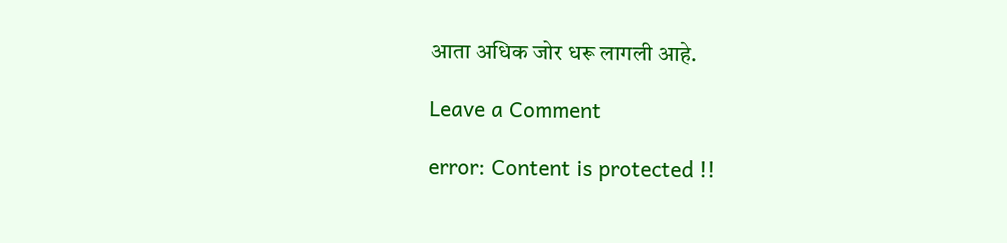आता अधिक जोर धरू लागली आहे.

Leave a Comment

error: Content is protected !!